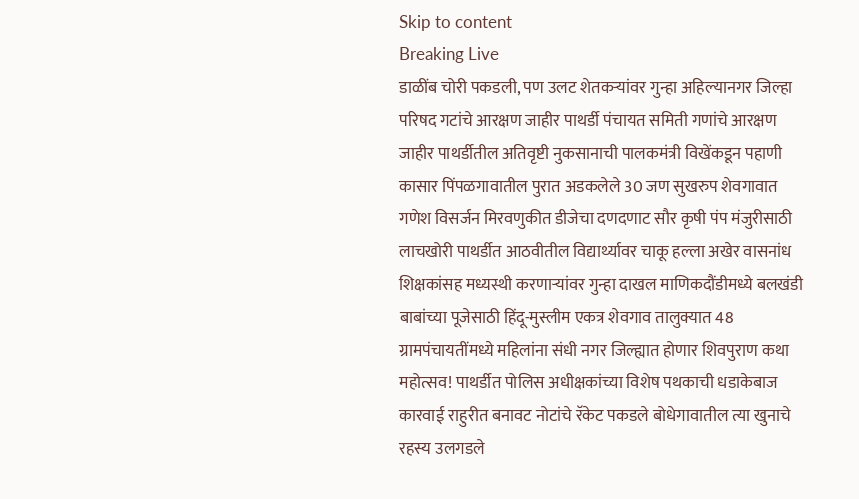Skip to content
Breaking Live
डाळींब चोरी पकडली, पण उलट शेतकर्‍यांवर गुन्हा अहिल्यानगर जिल्हा परिषद गटांचे आरक्षण जाहीर पाथर्डी पंचायत समिती गणांचे आरक्षण जाहीर पाथर्डीतील अतिवृष्टी नुकसानाची पालकमंत्री विखेंकडून पहाणी कासार पिंपळगावातील पुरात अडकलेले 30 जण सुखरुप शेवगावात गणेश विसर्जन मिरवणुकीत डीजेचा दणदणाट सौर कृषी पंप मंजुरीसाठी लाचखोरी पाथर्डीत आठवीतील विद्यार्थ्यावर चाकू हल्ला अखेर वासनांध शिक्षकांसह मध्यस्थी करणार्‍यांवर गुन्हा दाखल माणिकदौंडीमध्ये बलखंडी बाबांच्या पूजेसाठी हिंदू-मुस्लीम एकत्र शेवगाव तालुक्यात 48 ग्रामपंचायतींमध्ये महिलांना संधी नगर जिल्ह्यात होणार शिवपुराण कथा महोत्सव! पाथर्डीत पोलिस अधीक्षकांच्या विशेष पथकाची धडाकेबाज कारवाई राहुरीत बनावट नोटांचे रॅकेट पकडले बोधेगावातील त्या खुनाचे रहस्य उलगडले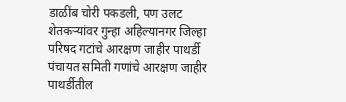डाळींब चोरी पकडली, पण उलट शेतकर्‍यांवर गुन्हा अहिल्यानगर जिल्हा परिषद गटांचे आरक्षण जाहीर पाथर्डी पंचायत समिती गणांचे आरक्षण जाहीर पाथर्डीतील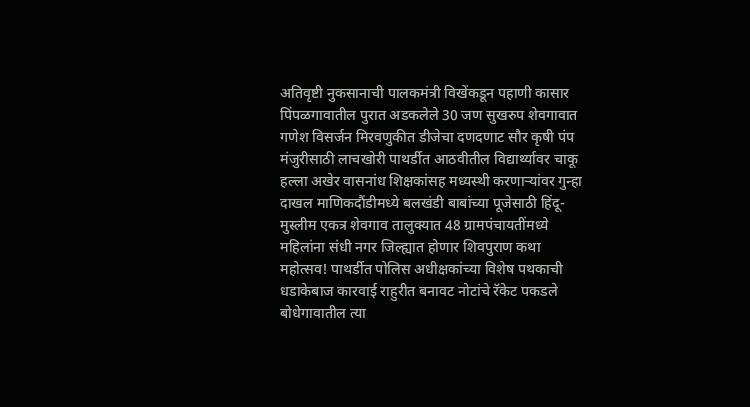अतिवृष्टी नुकसानाची पालकमंत्री विखेंकडून पहाणी कासार पिंपळगावातील पुरात अडकलेले 30 जण सुखरुप शेवगावात गणेश विसर्जन मिरवणुकीत डीजेचा दणदणाट सौर कृषी पंप मंजुरीसाठी लाचखोरी पाथर्डीत आठवीतील विद्यार्थ्यावर चाकू हल्ला अखेर वासनांध शिक्षकांसह मध्यस्थी करणार्‍यांवर गुन्हा दाखल माणिकदौंडीमध्ये बलखंडी बाबांच्या पूजेसाठी हिंदू-मुस्लीम एकत्र शेवगाव तालुक्यात 48 ग्रामपंचायतींमध्ये महिलांना संधी नगर जिल्ह्यात होणार शिवपुराण कथा महोत्सव! पाथर्डीत पोलिस अधीक्षकांच्या विशेष पथकाची धडाकेबाज कारवाई राहुरीत बनावट नोटांचे रॅकेट पकडले बोधेगावातील त्या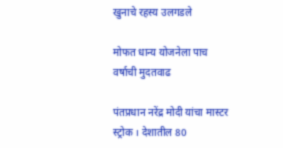खुनाचे रहस्य उलगडले

मोफत धान्य योजनेला पाच वर्षाची मुदतवाढ

पंतप्रधान नरेंद्र मोदी यांचा मास्टर स्ट्रोक । देशातील 80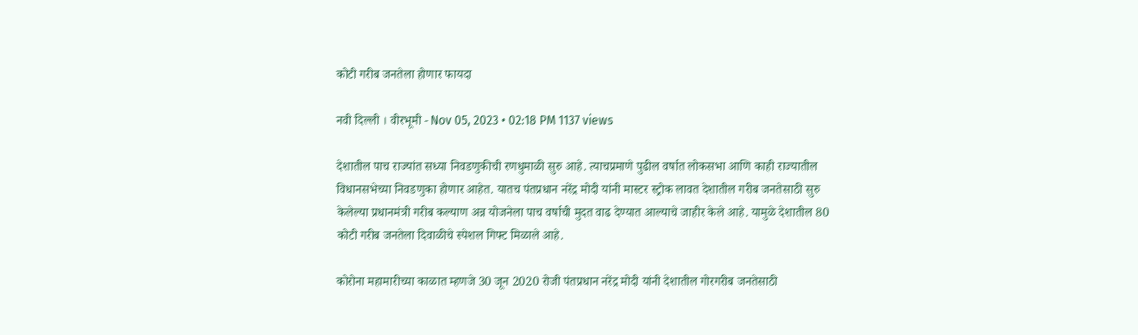कोटी गरीब जनतेला होणार फायदा

नवी दिल्ली । वीरभूमी - Nov 05, 2023 • 02:18 PM 1137 views

देशातील पाच राज्यांत सध्या निवडणुकीची रणधुमाळी सुरु आहे. त्याचप्रमाणे पुढील वर्षात लोकसभा आणि काही राज्यातील विधानसभेच्या निवडणुका होणार आहेत. यातच पंतप्रधान नरेंद्र मोदी यांनी मास्टर स्ट्रोक लावत देशातील गरीब जनतेसाठी सुरु केलेल्या प्रधानमंत्री गरीब कल्याण अन्न योजनेला पाच वर्षाची मुदत वाढ देण्यात आल्याचे जाहीर केले आहे. यामुळे देशातील 80 कोटी गरीब जनतेला दिवाळीचे स्पेशल गिफ्ट मिळाले आहे.

कोरोना महामारीच्या काळात म्हणजे 30 जून 2020 रोजी पंतप्रधान नरेंद्र मोदी यांनी देशातील गोरगरीब जनतेसाठी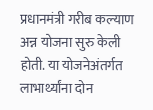प्रधानमंत्री गरीब कल्याण अन्न योजना सुरु केली होती. या योजनेअंतर्गत लाभार्थ्यांना दोन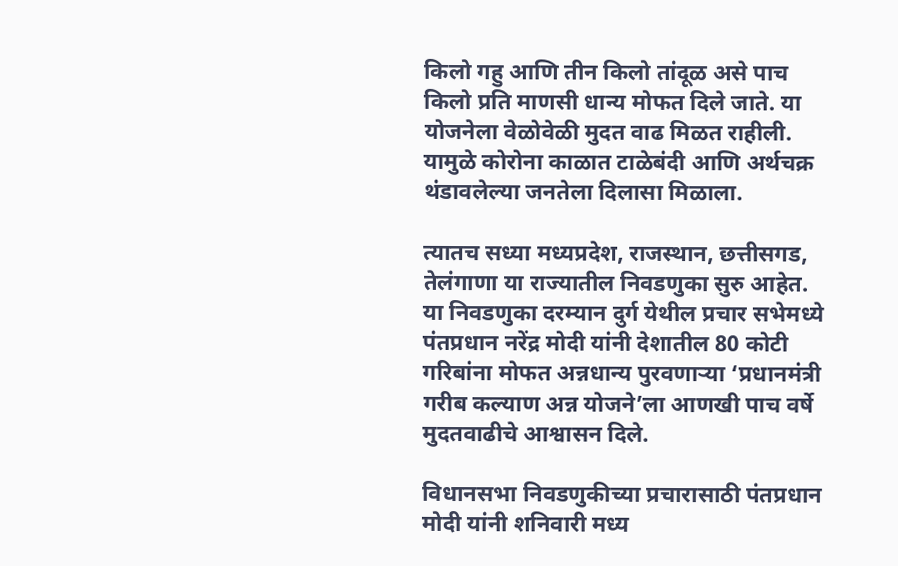किलो गहु आणि तीन किलो तांदूळ असे पाच किलो प्रति माणसी धान्य मोफत दिले जाते. या योजनेला वेळोवेळी मुदत वाढ मिळत राहीली. यामुळे कोरोना काळात टाळेबंदी आणि अर्थचक्र थंडावलेल्या जनतेला दिलासा मिळाला.

त्यातच सध्या मध्यप्रदेश, राजस्थान, छत्तीसगड, तेलंगाणा या राज्यातील निवडणुका सुरु आहेत. या निवडणुका दरम्यान दुर्ग येथील प्रचार सभेमध्ये पंतप्रधान नरेंद्र मोदी यांनी देशातील 80 कोटी गरिबांना मोफत अन्नधान्य पुरवणार्‍या ‘प्रधानमंत्री गरीब कल्याण अन्न योजने’ला आणखी पाच वर्षे मुदतवाढीचे आश्वासन दिले.

विधानसभा निवडणुकीच्या प्रचारासाठी पंतप्रधान मोदी यांनी शनिवारी मध्य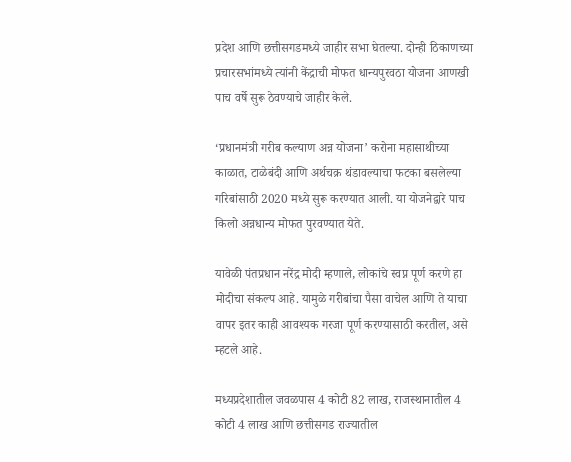प्रदेश आणि छत्तीसगडमध्ये जाहीर सभा घेतल्या. दोन्ही ठिकाणच्या प्रचारसभांमध्ये त्यांनी केंद्राची मोफत धान्यपुरवठा योजना आणखी पाच वर्षे सुरू ठेवण्याचे जाहीर केले.

‘प्रधानमंत्री गरीब कल्याण अन्न योजना’ करोना महासाथीच्या काळात, टाळेबंदी आणि अर्थचक्र थंडावल्याचा फटका बसलेल्या गरिबांसाठी 2020 मध्ये सुरू करण्यात आली. या योजनेद्वारे पाच किलो अन्नधान्य मोफत पुरवण्यात येते.

यावेळी पंतप्रधान नरेंद्र मोदी म्हणाले, लोकांचे स्वप्न पूर्ण करणे हा मोदीचा संकल्प आहे. यामुळे गरीबांचा पैसा वाचेल आणि ते याचा वापर इतर काही आवश्यक गरजा पूर्ण करण्यासाठी करतील, असे म्हटले आहे.

मध्यप्रदेशातील जवळपास 4 कोटी 82 लाख, राजस्थानातील 4 कोटी 4 लाख आणि छत्तीसगड राज्यातील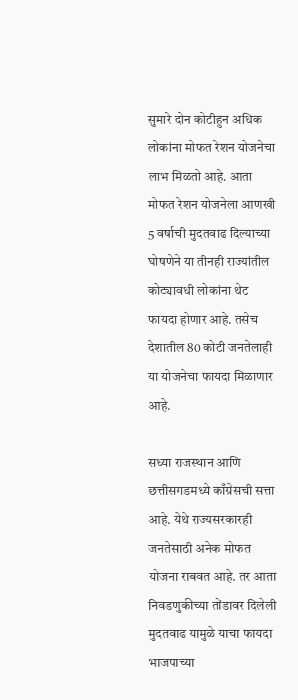सुमारे दोन कोटीहुन अधिक लोकांना मोफत रेशन योजनेचा लाभ मिळतो आहे. आता मोफत रेशन योजनेला आणखी 5 वर्षाची मुदतवाढ दिल्याच्या घोषणेने या तीनही राज्यांतील कोट्यावधी लोकांना थेट फायदा होणार आहे. तसेच देशातील 80 कोटी जनतेलाही या योजनेचा फायदा मिळाणार आहे.

सध्या राजस्थान आणि छत्तीसगडमध्ये काँग्रेसची सत्ता आहे. येथे राज्यसरकारही जनतेसाठी अनेक मोफत योजना राबवत आहे. तर आता निवडणुकीच्या तोंडावर दिलेली मुदतवाढ यामुळे याचा फायदा भाजपाच्या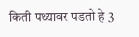किती पथ्यावर पडतो हे 3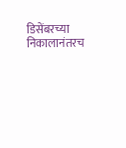डिसेंबरच्या निकालानंतरच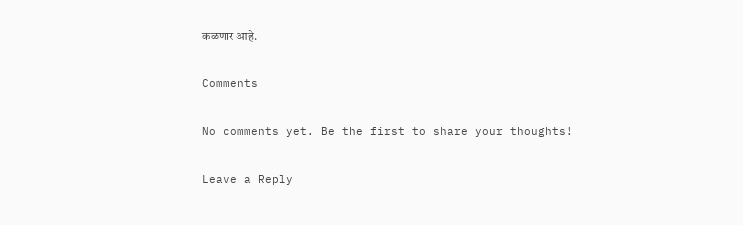कळणार आहे.

Comments

No comments yet. Be the first to share your thoughts!

Leave a Reply